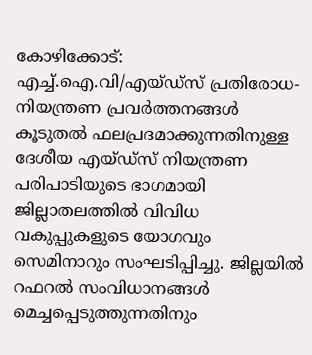കോഴിക്കോട്: എച്ച്.ഐ.വി/എയ്ഡ്സ് പ്രതിരോധ-നിയന്ത്രണ പ്രവർത്തനങ്ങൾ കൂടുതൽ ഫലപ്രദമാക്കുന്നതിനുള്ള ദേശീയ എയ്ഡ്സ് നിയന്ത്രണ പരിപാടിയുടെ ഭാഗമായി ജില്ലാതലത്തിൽ വിവിധ വകുപ്പുകളുടെ യോഗവും സെമിനാറും സംഘടിപ്പിച്ചു. ജില്ലയിൽ റഫറൽ സംവിധാനങ്ങൾ മെച്ചപ്പെടുത്തുന്നതിനും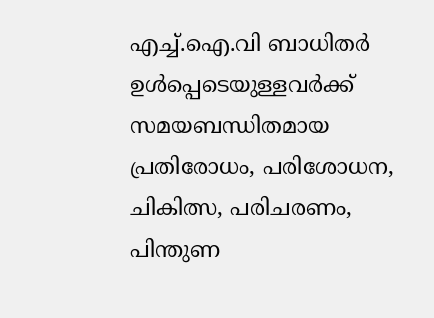എച്ച്.ഐ.വി ബാധിതർ ഉൾപ്പെടെയുള്ളവർക്ക് സമയബന്ധിതമായ പ്രതിരോധം, പരിശോധന, ചികിത്സ, പരിചരണം, പിന്തുണ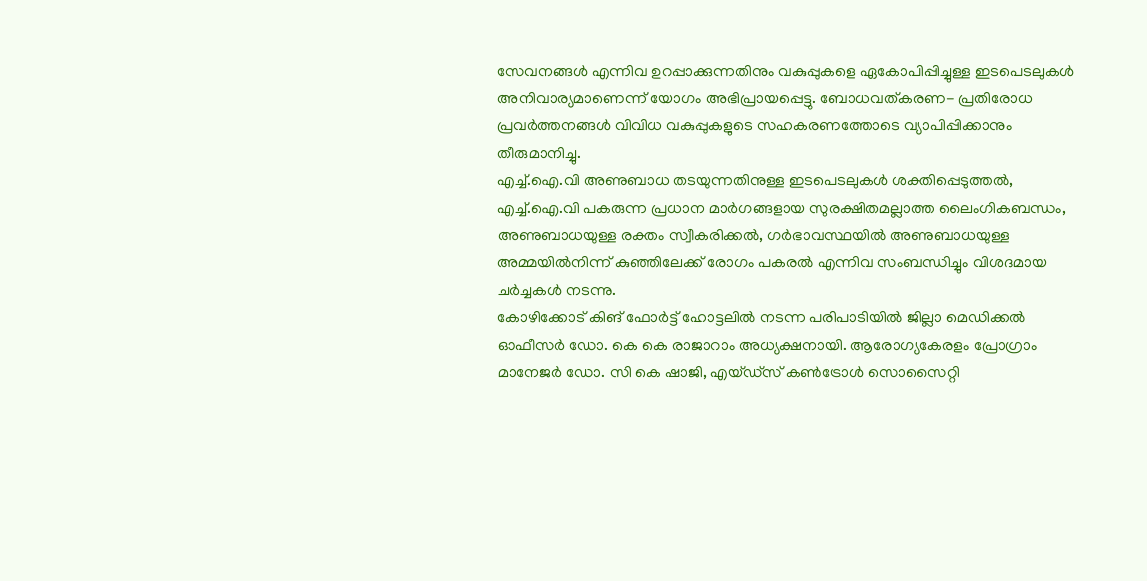സേവനങ്ങൾ എന്നിവ ഉറപ്പാക്കുന്നതിനും വകുപ്പുകളെ ഏകോപിപ്പിച്ചുള്ള ഇടപെടലുകൾ അനിവാര്യമാണെന്ന് യോഗം അഭിപ്രായപ്പെട്ടു. ബോധവത്കരണ- പ്രതിരോധ പ്രവർത്തനങ്ങൾ വിവിധ വകുപ്പുകളുടെ സഹകരണത്തോടെ വ്യാപിപ്പിക്കാനും തീരുമാനിച്ചു.
എച്ച്.ഐ.വി അണുബാധ തടയുന്നതിനുള്ള ഇടപെടലുകൾ ശക്തിപ്പെടുത്തൽ, എച്ച്.ഐ.വി പകരുന്ന പ്രധാന മാർഗങ്ങളായ സുരക്ഷിതമല്ലാത്ത ലൈംഗികബന്ധം, അണുബാധയുള്ള രക്തം സ്വീകരിക്കൽ, ഗർഭാവസ്ഥയിൽ അണുബാധയുള്ള അമ്മയിൽനിന്ന് കുഞ്ഞിലേക്ക് രോഗം പകരൽ എന്നിവ സംബന്ധിച്ചും വിശദമായ ചർച്ചകൾ നടന്നു.
കോഴിക്കോട് കിങ് ഫോർട്ട് ഹോട്ടലിൽ നടന്ന പരിപാടിയിൽ ജില്ലാ മെഡിക്കൽ ഓഫീസർ ഡോ. കെ കെ രാജാറാം അധ്യക്ഷനായി. ആരോഗ്യകേരളം പ്രോഗ്രാം മാനേജർ ഡോ. സി കെ ഷാജി, എയ്ഡ്സ് കൺട്രോൾ സൊസൈറ്റി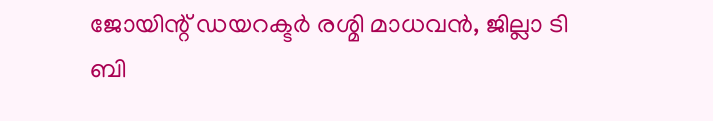ജോയിന്റ് ഡയറക്ടർ രശ്മി മാധവൻ, ജില്ലാ ടി ബി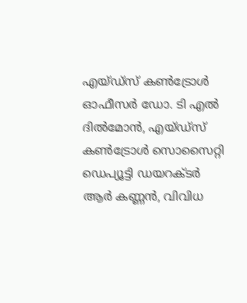എയ്ഡ്സ് കൺട്രോൾ ഓഫീസർ ഡോ. ടി എൽ ദിൽമോൻ, എയ്ഡ്സ് കൺട്രോൾ സൊസൈറ്റി ഡെപ്യൂട്ടി ഡയറക്ടർ ആർ കണ്ണൻ, വിവിധ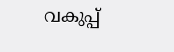വകുപ്പ്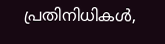പ്രതിനിധികൾ,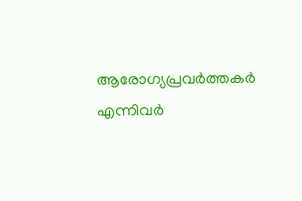ആരോഗ്യപ്രവർത്തകർ എന്നിവർ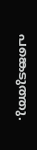പങ്കെടുത്തു.